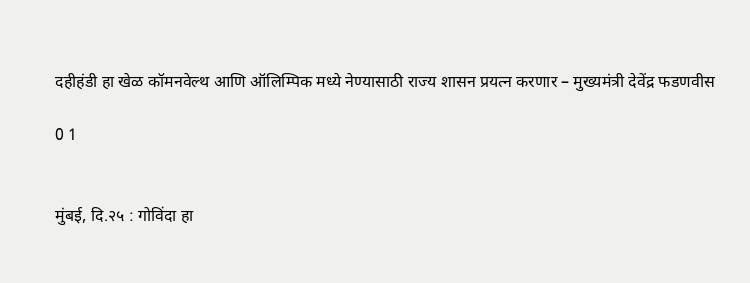दहीहंडी हा खेळ कॉमनवेल्थ आणि ऑलिम्पिक मध्ये नेण्यासाठी राज्य शासन प्रयत्न करणार – मुख्यमंत्री देवेंद्र फडणवीस

0 1


मुंबई, दि.२५ : गोविंदा हा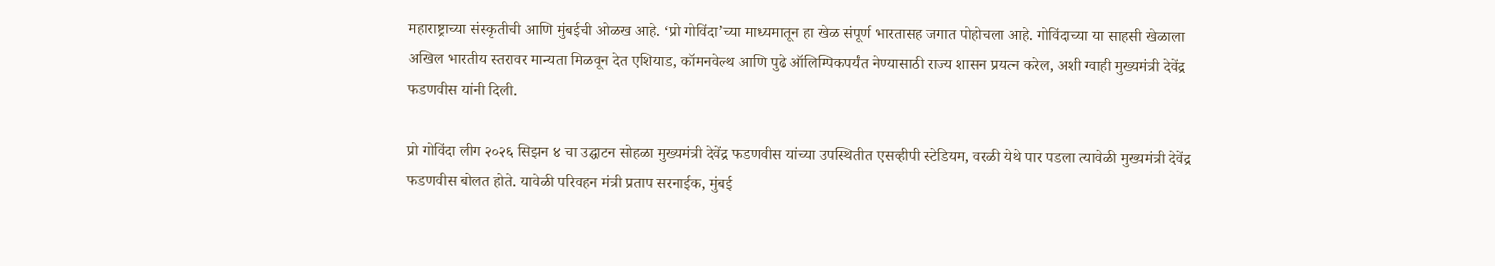महाराष्ट्राच्या संस्कृतीची आणि मुंबईची ओळख आहे. ‘प्रो गोविंदा’च्या माध्यमातून हा खेळ संपूर्ण भारतासह जगात पोहोचला आहे. गोविंदाच्या या साहसी खेळाला अखिल भारतीय स्तरावर मान्यता मिळवून देत एशियाड, कॉमनवेल्थ आणि पुढे ऑलिम्पिकपर्यंत नेण्यासाठी राज्य शासन प्रयत्न करेल, अशी ग्वाही मुख्यमंत्री देवेंद्र फडणवीस यांनी दिली.

प्रो गोविंदा लीग २०२६ सिझन ४ चा उद्घाटन सोहळा मुख्यमंत्री देवेंद्र फडणवीस यांच्या उपस्थितीत एसव्हीपी स्टेडियम, वरळी येथे पार पडला त्यावेळी मुख्यमंत्री देवेंद्र फडणवीस बोलत होते. यावेळी परिवहन मंत्री प्रताप सरनाईक, मुंबई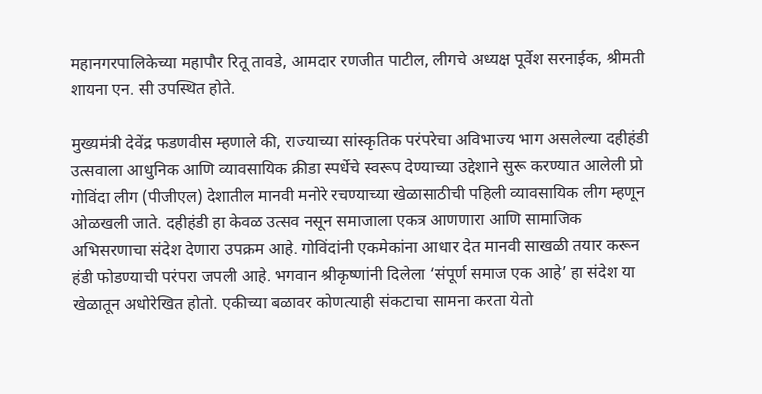महानगरपालिकेच्या महापौर रितू तावडे, आमदार रणजीत पाटील, लीगचे अध्यक्ष पूर्वेश सरनाईक, श्रीमती शायना एन. सी उपस्थित होते.

मुख्यमंत्री देवेंद्र फडणवीस म्हणाले की, राज्याच्या सांस्कृतिक परंपरेचा अविभाज्य भाग असलेल्या दहीहंडी उत्सवाला आधुनिक आणि व्यावसायिक क्रीडा स्पर्धेचे स्वरूप देण्याच्या उद्देशाने सुरू करण्यात आलेली प्रो गोविंदा लीग (पीजीएल) देशातील मानवी मनोरे रचण्याच्या खेळासाठीची पहिली व्यावसायिक लीग म्हणून ओळखली जाते. दहीहंडी हा केवळ उत्सव नसून समाजाला एकत्र आणणारा आणि सामाजिक अभिसरणाचा संदेश देणारा उपक्रम आहे. गोविंदांनी एकमेकांना आधार देत मानवी साखळी तयार करून हंडी फोडण्याची परंपरा जपली आहे. भगवान श्रीकृष्णांनी दिलेला ‘संपूर्ण समाज एक आहे’ हा संदेश या खेळातून अधोरेखित होतो. एकीच्या बळावर कोणत्याही संकटाचा सामना करता येतो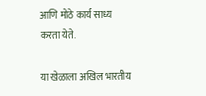आणि मोठे कार्य साध्य करता येते.

या खेळाला अखिल भारतीय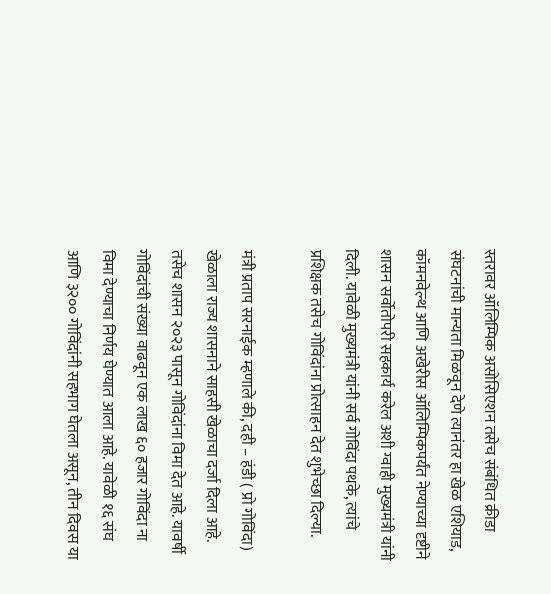स्तरावर ऑलिम्पिक असोसिएशन तसेच संबंधित क्रीडा संघटनांची मान्यता मिळवून देणे त्यानंतर हा खेळ एशियाड, कॉमनवेल्थ आणि अखेरीस ऑलिम्पिकपर्यंत नेण्याच्या दृष्टीने शासन सर्वोतोपरी सहकार्य करेल अशी ग्वाही मुख्यमंत्री यांनी दिली. यावेळी मुख्यमंत्री यांनी सर्व गोविंदा पथके, त्यांचे प्रशिक्षक तसेच गोविंदांना प्रोत्साहन देत शुभेच्छा दिल्या.

मंत्री प्रताप सरनाईक म्हणाले की, दही – हंडी ( प्रो गोविंदा) खेळाला राज्य शासनाने साहसी खेळाचा दर्जा दिला आहे.  तसेच शासन २०२३ पासून गोविंदांना विमा देत आहे. यावर्षी गोविंदांची संख्या वाढवून एक लाख ६० हजार गोविंदा ना विमा देण्याचा निर्णय घेण्यात आला आहे. यावेळी १६ संघ आणि ३२०० गोविंदांनी सहभाग घेतला असून, तीन दिवस या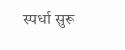स्पर्धा सुरू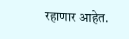रहाणार आहेत.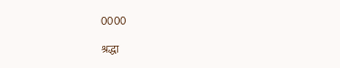0000

श्रद्धा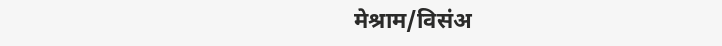मेश्राम/विसंअ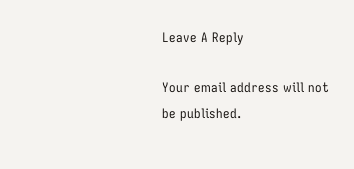Leave A Reply

Your email address will not be published.